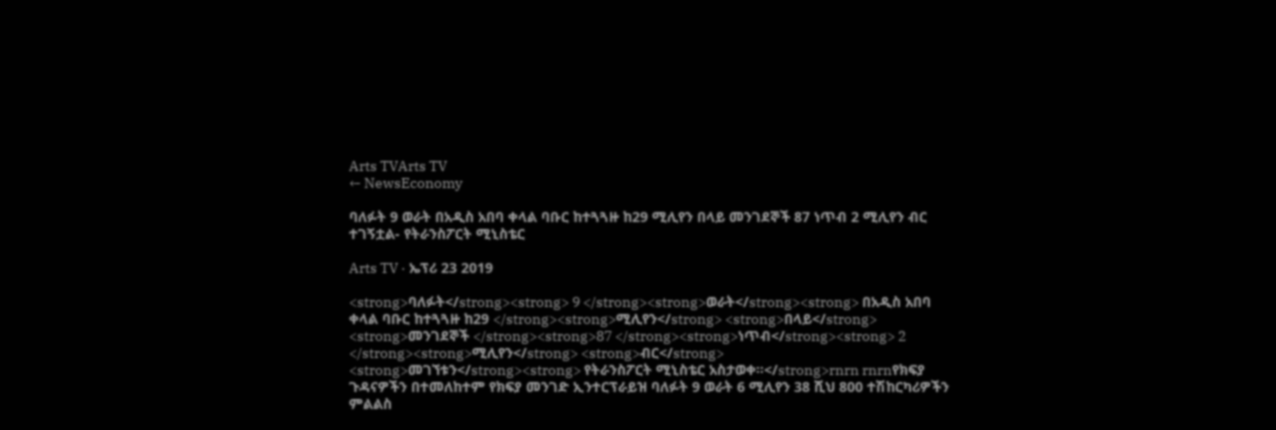Arts TVArts TV
← NewsEconomy

ባለፉት 9 ወራት በአዲስ አበባ ቀላል ባቡር ከተጓጓዙ ከ29 ሚሊየን በላይ መንገደኞች 87 ነጥብ 2 ሚሊየን ብር ተገኝቷል- የትራንስፖርት ሚኒስቴር

Arts TV · ኤፕሪ 23 2019

<strong>ባለፉት</strong><strong> 9 </strong><strong>ወራት</strong><strong> በአዲስ አበባ ቀላል ባቡር ከተጓጓዙ ከ29 </strong><strong>ሚሊየን</strong> <strong>በላይ</strong> <strong>መንገደኞች </strong><strong>87 </strong><strong>ነጥብ</strong><strong> 2 </strong><strong>ሚሊየን</strong> <strong>ብር</strong> <strong>መገኘቱን</strong><strong> የትራንስፖርት ሚኒስቴር አስታወቀ።</strong>rnrn rnrnየክፍያ ጉዳናዎችን በተመለከተም የክፍያ መንገድ ኢንተርፕራይዝ ባለፉት 9 ወራት 6 ሚሊየን 38 ሺህ 800 ተሽከርካሪዎችን ምልልስ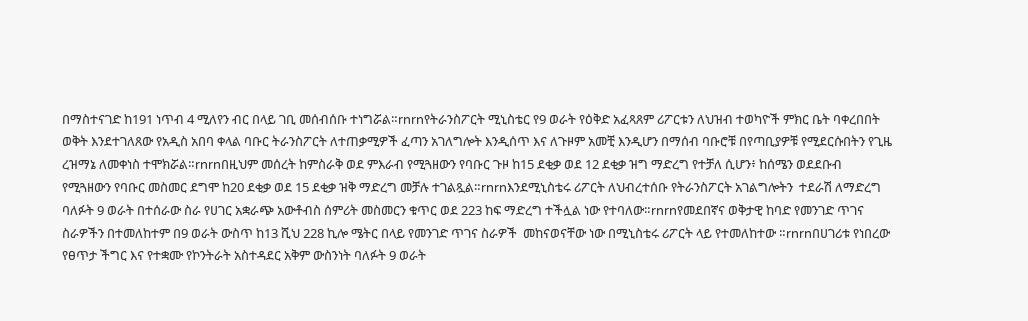በማስተናገድ ከ191 ነጥብ 4 ሚለየን ብር በላይ ገቢ መሰብሰቡ ተነግሯል።rnrnየትራንስፖርት ሚኒስቴር የ9 ወራት የዕቅድ አፈጻጸም ሪፖርቱን ለህዝብ ተወካዮች ምክር ቤት ባቀረበበት ወቅት እንደተገለጸው የአዲስ አበባ ቀላል ባቡር ትራንስፖርት ለተጠቃሚዎች ፈጣን አገለግሎት እንዲሰጥ እና ለጉዞም አመቺ እንዲሆን በማሰብ ባቡሮቹ በየጣቢያዎቹ የሚደርሱበትን የጊዜ ረዝማኔ ለመቀነስ ተሞክሯል።rnrnበዚህም መሰረት ከምስራቅ ወደ ምእራብ የሚጓዘውን የባቡር ጉዞ ከ15 ደቂቃ ወደ 12 ደቂቃ ዝግ ማድረግ የተቻለ ሲሆን፥ ከሰሜን ወደደቡብ የሚጓዘውን የባቡር መስመር ደግሞ ከ20 ደቂቃ ወደ 15 ደቂቃ ዝቅ ማድረግ መቻሉ ተገልጿል።rnrnእንደሚኒስቴሩ ሪፖርት ለህብረተሰቡ የትራንስፖርት አገልግሎትን  ተደራሽ ለማድረግ ባለፉት 9 ወራት በተሰራው ስራ የሀገር አቋራጭ አውቶብስ ሰምሪት መስመርን ቁጥር ወደ 223 ከፍ ማድረግ ተችሏል ነው የተባለው።rnrnየመደበኛና ወቅታዊ ከባድ የመንገድ ጥገና ስራዎችን በተመለከተም በ9 ወራት ውስጥ ከ13 ሺህ 228 ኪሎ ሜትር በላይ የመንገድ ጥገና ስራዎች  መከናወናቸው ነው በሚኒስቴሩ ሪፖርት ላይ የተመለከተው ።rnrnበሀገሪቱ የነበረው የፀጥታ ችግር እና የተቋሙ የኮንትራት አስተዳደር አቅም ውስንነት ባለፉት 9 ወራት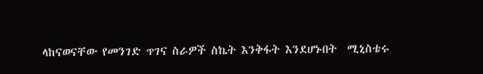ላከናወናቸው የመንገድ ጥገና ስራዎች ስኬት እንቅፋት እንደሆኑበት  ሚኒስቴሩ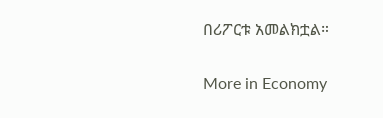በሪፖርቱ አመልክቷል።

More in Economy